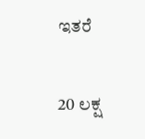ಇತರೆ

20 ಲಕ್ಷ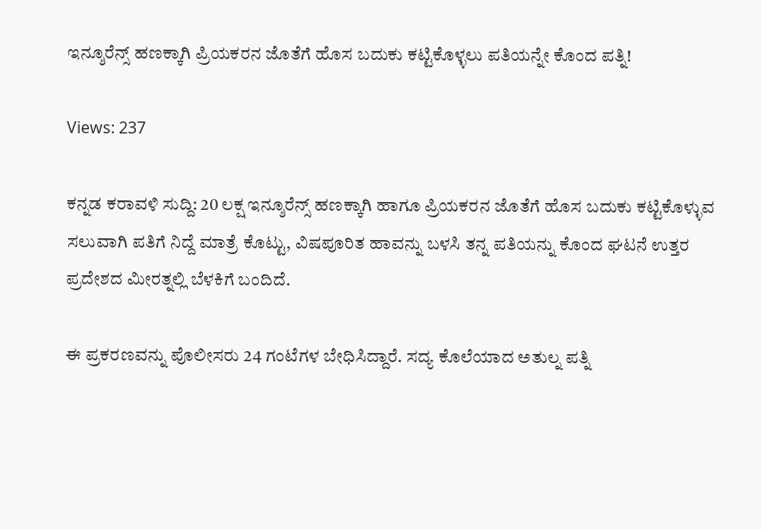ಇನ್ಶೂರೆನ್ಸ್ ಹಣಕ್ಕಾಗಿ ಪ್ರಿಯಕರನ ಜೊತೆಗೆ ಹೊಸ ಬದುಕು ಕಟ್ಟಿಕೊಳ್ಳಲು ಪತಿಯನ್ನೇ ಕೊಂದ ಪತ್ನಿ!

Views: 237

ಕನ್ನಡ ಕರಾವಳಿ ಸುದ್ದಿ: 20 ಲಕ್ಷ ಇನ್ಶೂರೆನ್ಸ್ ಹಣಕ್ಕಾಗಿ ಹಾಗೂ ಪ್ರಿಯಕರನ ಜೊತೆಗೆ ಹೊಸ ಬದುಕು ಕಟ್ಟಿಕೊಳ್ಳುವ ಸಲುವಾಗಿ ಪತಿಗೆ ನಿದ್ದೆ ಮಾತ್ರೆ ಕೊಟ್ಟು, ವಿಷಪೂರಿತ ಹಾವನ್ನು ಬಳಸಿ ತನ್ನ ಪತಿಯನ್ನು ಕೊಂದ ಘಟನೆ ಉತ್ತರ ಪ್ರದೇಶದ ಮೀರತ್ನಲ್ಲಿ ಬೆಳಕಿಗೆ ಬಂದಿದೆ.

ಈ ಪ್ರಕರಣವನ್ನು ಪೊಲೀಸರು 24 ಗಂಟೆಗಳ ಬೇಧಿಸಿದ್ದಾರೆ. ಸದ್ಯ ಕೊಲೆಯಾದ ಅತುಲ್ನ ಪತ್ನಿ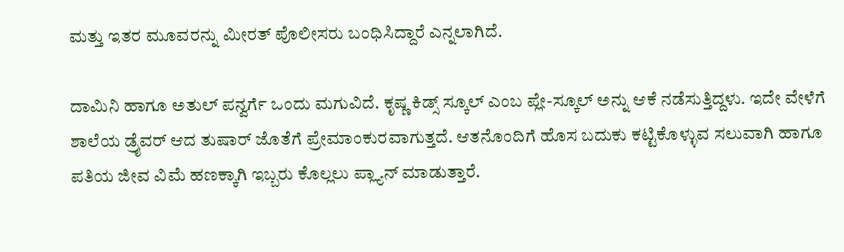ಮತ್ತು ಇತರ ಮೂವರನ್ನು ಮೀರತ್ ಪೊಲೀಸರು ಬಂಧಿಸಿದ್ದಾರೆ ಎನ್ನಲಾಗಿದೆ.

ದಾಮಿನಿ ಹಾಗೂ ಅತುಲ್ ಪನ್ವರ್ಗೆ ಒಂದು ಮಗುವಿದೆ. ಕೃಷ್ಣ ಕಿಡ್ಸ್ ಸ್ಕೂಲ್ ಎಂಬ ಪ್ಲೇ-ಸ್ಕೂಲ್ ಅನ್ನು ಆಕೆ ನಡೆಸುತ್ತಿದ್ದಳು. ಇದೇ ವೇಳೆಗೆ ಶಾಲೆಯ ಡ್ರೈವರ್ ಆದ ತುಷಾರ್ ಜೊತೆಗೆ ಪ್ರೇಮಾಂಕುರವಾಗುತ್ತದೆ. ಆತನೊಂದಿಗೆ ಹೊಸ ಬದುಕು ಕಟ್ಟಿಕೊಳ್ಳುವ ಸಲುವಾಗಿ ಹಾಗೂ ಪತಿಯ ಜೀವ ವಿಮೆ ಹಣಕ್ಕಾಗಿ ಇಬ್ಬರು ಕೊಲ್ಲಲು ಪ್ಲ್ಯಾನ್ ಮಾಡುತ್ತಾರೆ.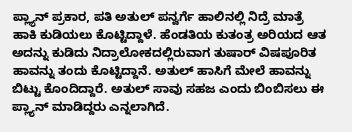ಪ್ಲ್ಯಾನ್ ಪ್ರಕಾರ, ಪತಿ ಅತುಲ್ ಪನ್ವರ್ಗೆ ಹಾಲಿನಲ್ಲಿ ನಿದ್ರೆ ಮಾತ್ರೆ ಹಾಕಿ ಕುಡಿಯಲು ಕೊಟ್ಟಿದ್ದಾಳೆ. ಹೆಂಡತಿಯ ಕುತಂತ್ರ ಅರಿಯದ ಆತ ಅದನ್ನು ಕುಡಿದು ನಿದ್ರಾಲೋಕದಲ್ಲಿರುವಾಗ ತುಷಾರ್ ವಿಷಪೂರಿತ ಹಾವನ್ನು ತಂದು ಕೊಟ್ಟಿದ್ದಾನೆ. ಅತುಲ್ ಹಾಸಿಗೆ ಮೇಲೆ ಹಾವನ್ನು ಬಿಟ್ಟು ಕೊಂದಿದ್ದಾರೆ. ಅತುಲ್ ಸಾವು ಸಹಜ ಎಂದು ಬಿಂಬಿಸಲು ಈ ಪ್ಲ್ಯಾನ್ ಮಾಡಿದ್ದರು ಎನ್ನಲಾಗಿದೆ.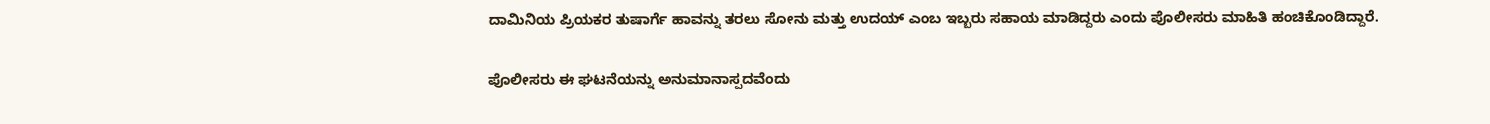ದಾಮಿನಿಯ ಪ್ರಿಯಕರ ತುಷಾರ್ಗೆ ಹಾವನ್ನು ತರಲು ಸೋನು ಮತ್ತು ಉದಯ್ ಎಂಬ ಇಬ್ಬರು ಸಹಾಯ ಮಾಡಿದ್ದರು ಎಂದು ಪೊಲೀಸರು ಮಾಹಿತಿ ಹಂಚಿಕೊಂಡಿದ್ದಾರೆ.

ಪೊಲೀಸರು ಈ ಘಟನೆಯನ್ನು ಅನುಮಾನಾಸ್ಪದವೆಂದು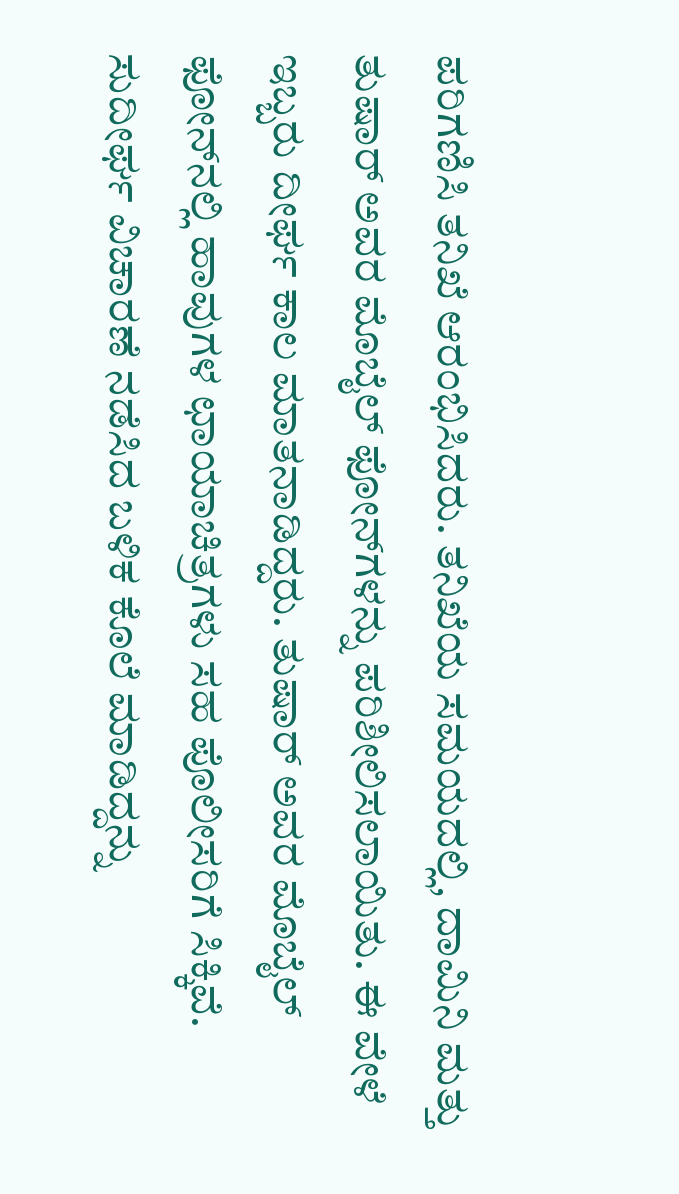ಪರಿಗಣಿಸಿ ತನಿಖೆ ಆರಂಭಿಸಿದರು. ತನಿಖೆಯ ಸಮಯದಲ್ಲಿ, ದಾಮಿನಿ ಮತ್ತು ತುಷಾರ್ ಅವರ ಮೊಬೈಲ್ ಫೋನ್‌ಗಳನ್ನು ಪರಿಶೀಲಿಸಲಾಯಿತು. ಈ ವೇಳೆ ಇಬ್ಬರು ದೀರ್ಘ ಕಾಲ ಮಾತನಾಡಿದ್ದರು. ತುಷಾರ್ ಅವರ ಮೊಬೈಲ್ ಫೋನ್‌ನಲ್ಲಿ ಹಾವುಗಳ ಛಾಯಾಚಿತ್ರಗಳು ಸಹ ಪೊಲೀಸರಿಗೆ ಸಿಕ್ಕಿವೆ. ಸುದೀರ್ಘ ವಿಚಾರಣೆ ನಡೆಸಿದ ಬಳಿಕ ಕೊಲೆ ಮಾಡಿದ್ದನ್ನು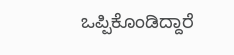ಒಪ್ಪಿಕೊಂಡಿದ್ದಾರೆ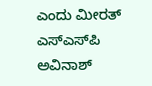ಎಂದು ಮೀರತ್ ಎಸ್‌ಎಸ್‌ಪಿ ಅವಿನಾಶ್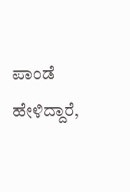ಪಾಂಡೆ ಹೇಳಿದ್ದಾರೆ,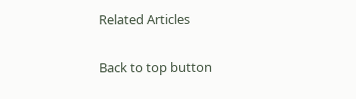Related Articles

Back to top button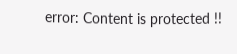error: Content is protected !!